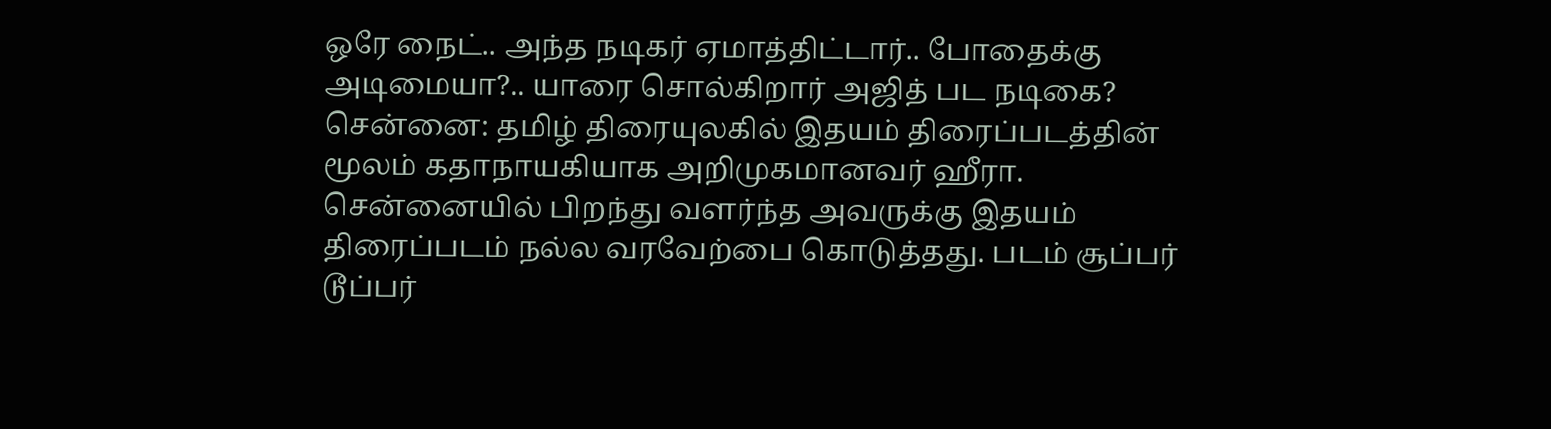ஒரே நைட்.. அந்த நடிகர் ஏமாத்திட்டார்.. போதைக்கு அடிமையா?.. யாரை சொல்கிறார் அஜித் பட நடிகை?
சென்னை: தமிழ் திரையுலகில் இதயம் திரைப்படத்தின் மூலம் கதாநாயகியாக அறிமுகமானவர் ஹீரா. சென்னையில் பிறந்து வளர்ந்த அவருக்கு இதயம் திரைப்படம் நல்ல வரவேற்பை கொடுத்தது. படம் சூப்பர் டூப்பர்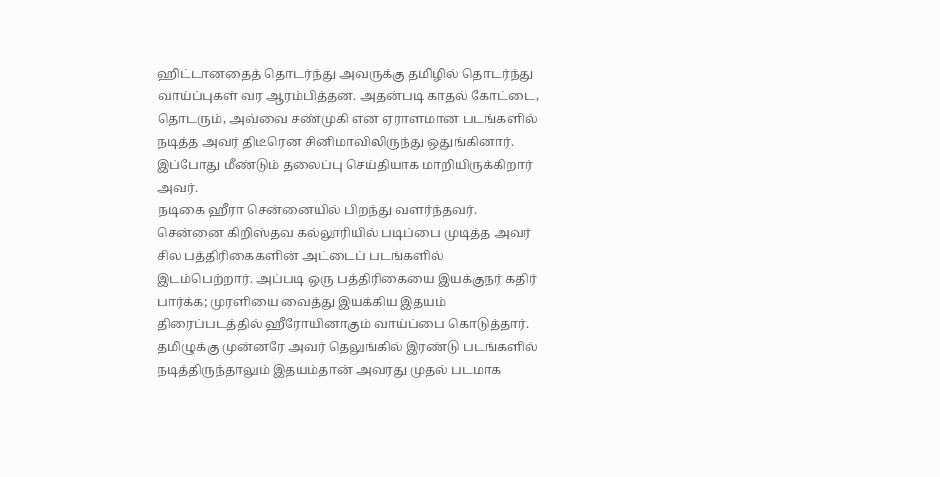ஹிட்டானதைத் தொடர்ந்து அவருக்கு தமிழில் தொடர்ந்து வாய்ப்புகள் வர ஆரம்பித்தன. அதன்படி காதல் கோட்டை, தொடரும், அவ்வை சண்முகி என ஏராளமான படங்களில் நடித்த அவர் திடீரென சினிமாவிலிருந்து ஒதுங்கினார். இப்போது மீண்டும் தலைப்பு செய்தியாக மாறியிருக்கிறார் அவர்.
நடிகை ஹீரா சென்னையில் பிறந்து வளர்ந்தவர். சென்னை கிறிஸ்தவ கல்லூரியில் படிப்பை முடித்த அவர் சில பத்திரிகைகளின் அட்டைப் படங்களில் இடம்பெற்றார். அப்படி ஒரு பத்திரிகையை இயக்குநர் கதிர் பார்க்க; முரளியை வைத்து இயக்கிய இதயம் திரைப்படத்தில் ஹீரோயினாகும் வாய்ப்பை கொடுத்தார். தமிழுக்கு முன்னரே அவர் தெலுங்கில் இரண்டு படங்களில் நடித்திருந்தாலும் இதயம்தான் அவரது முதல் படமாக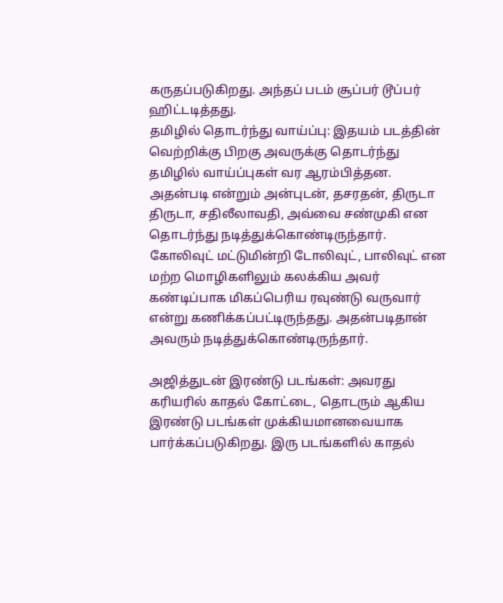கருதப்படுகிறது. அந்தப் படம் சூப்பர் டூப்பர் ஹிட்டடித்தது.
தமிழில் தொடர்ந்து வாய்ப்பு: இதயம் படத்தின் வெற்றிக்கு பிறகு அவருக்கு தொடர்ந்து தமிழில் வாய்ப்புகள் வர ஆரம்பித்தன. அதன்படி என்றும் அன்புடன், தசரதன், திருடா திருடா, சதிலீலாவதி, அவ்வை சண்முகி என தொடர்ந்து நடித்துக்கொண்டிருந்தார். கோலிவுட் மட்டுமின்றி டோலிவுட், பாலிவுட் என மற்ற மொழிகளிலும் கலக்கிய அவர் கண்டிப்பாக மிகப்பெரிய ரவுண்டு வருவார் என்று கணிக்கப்பட்டிருந்தது. அதன்படிதான் அவரும் நடித்துக்கொண்டிருந்தார்.

அஜித்துடன் இரண்டு படங்கள்: அவரது கரியரில் காதல் கோட்டை, தொடரும் ஆகிய இரண்டு படங்கள் முக்கியமானவையாக பார்க்கப்படுகிறது. இரு படங்களில் காதல்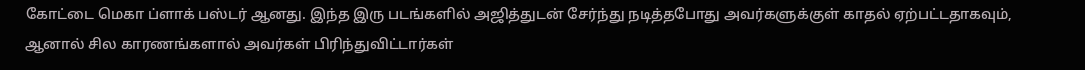கோட்டை மெகா ப்ளாக் பஸ்டர் ஆனது. இந்த இரு படங்களில் அஜித்துடன் சேர்ந்து நடித்தபோது அவர்களுக்குள் காதல் ஏற்பட்டதாகவும், ஆனால் சில காரணங்களால் அவர்கள் பிரிந்துவிட்டார்கள்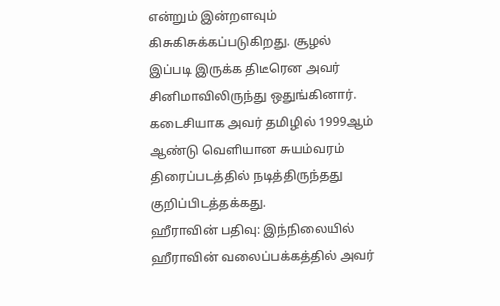என்றும் இன்றளவும் கிசுகிசுக்கப்படுகிறது. சூழல் இப்படி இருக்க திடீரென அவர் சினிமாவிலிருந்து ஒதுங்கினார். கடைசியாக அவர் தமிழில் 1999ஆம் ஆண்டு வெளியான சுயம்வரம் திரைப்படத்தில் நடித்திருந்தது குறிப்பிடத்தக்கது.
ஹீராவின் பதிவு: இந்நிலையில் ஹீராவின் வலைப்பக்கத்தில் அவர்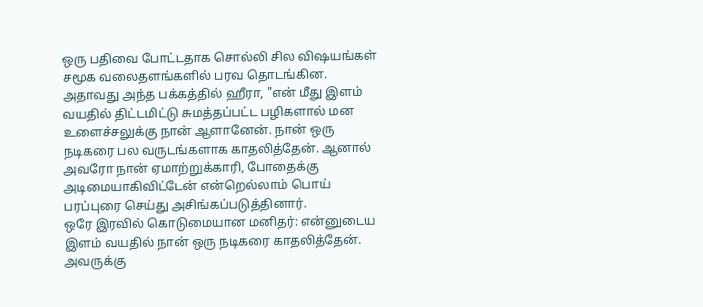ஒரு பதிவை போட்டதாக சொல்லி சில விஷயங்கள் சமூக வலைதளங்களில் பரவ தொடங்கின. அதாவது அந்த பக்கத்தில் ஹீரா, "என் மீது இளம் வயதில் திட்டமிட்டு சுமத்தப்பட்ட பழிகளால் மன உளைச்சலுக்கு நான் ஆளானேன். நான் ஒரு நடிகரை பல வருடங்களாக காதலித்தேன். ஆனால் அவரோ நான் ஏமாற்றுக்காரி, போதைக்கு அடிமையாகிவிட்டேன் என்றெல்லாம் பொய் பரப்புரை செய்து அசிங்கப்படுத்தினார்.
ஒரே இரவில் கொடுமையான மனிதர்: என்னுடைய இளம் வயதில் நான் ஒரு நடிகரை காதலித்தேன். அவருக்கு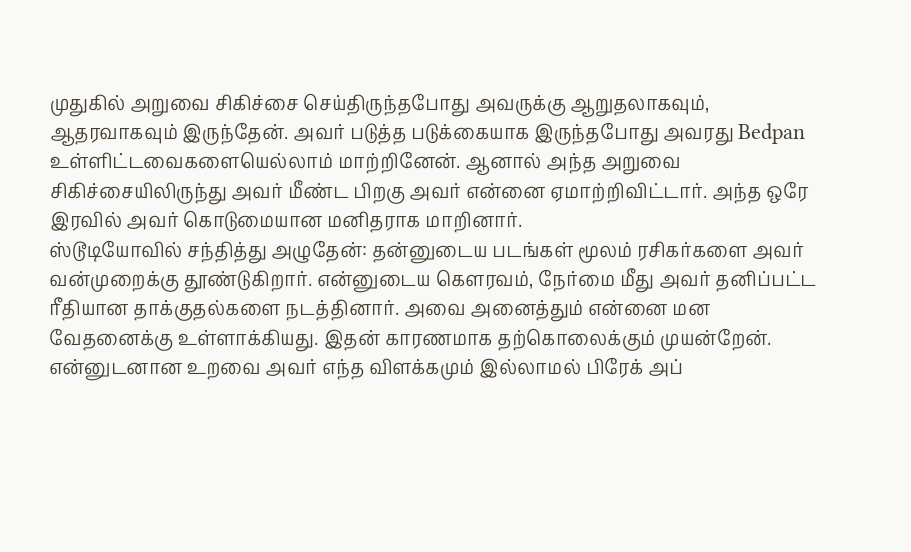முதுகில் அறுவை சிகிச்சை செய்திருந்தபோது அவருக்கு ஆறுதலாகவும், ஆதரவாகவும் இருந்தேன். அவர் படுத்த படுக்கையாக இருந்தபோது அவரது Bedpan உள்ளிட்டவைகளையெல்லாம் மாற்றினேன். ஆனால் அந்த அறுவை சிகிச்சையிலிருந்து அவர் மீண்ட பிறகு அவர் என்னை ஏமாற்றிவிட்டார். அந்த ஒரே இரவில் அவர் கொடுமையான மனிதராக மாறினார்.
ஸ்டூடியோவில் சந்தித்து அழுதேன்: தன்னுடைய படங்கள் மூலம் ரசிகர்களை அவர் வன்முறைக்கு தூண்டுகிறார். என்னுடைய கௌரவம், நேர்மை மீது அவர் தனிப்பட்ட ரீதியான தாக்குதல்களை நடத்தினார். அவை அனைத்தும் என்னை மன வேதனைக்கு உள்ளாக்கியது. இதன் காரணமாக தற்கொலைக்கும் முயன்றேன். என்னுடனான உறவை அவர் எந்த விளக்கமும் இல்லாமல் பிரேக் அப்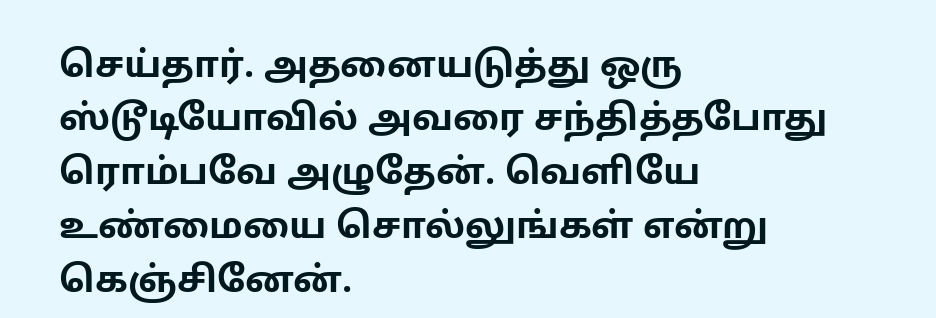செய்தார். அதனையடுத்து ஒரு ஸ்டூடியோவில் அவரை சந்தித்தபோது ரொம்பவே அழுதேன். வெளியே உண்மையை சொல்லுங்கள் என்று கெஞ்சினேன்.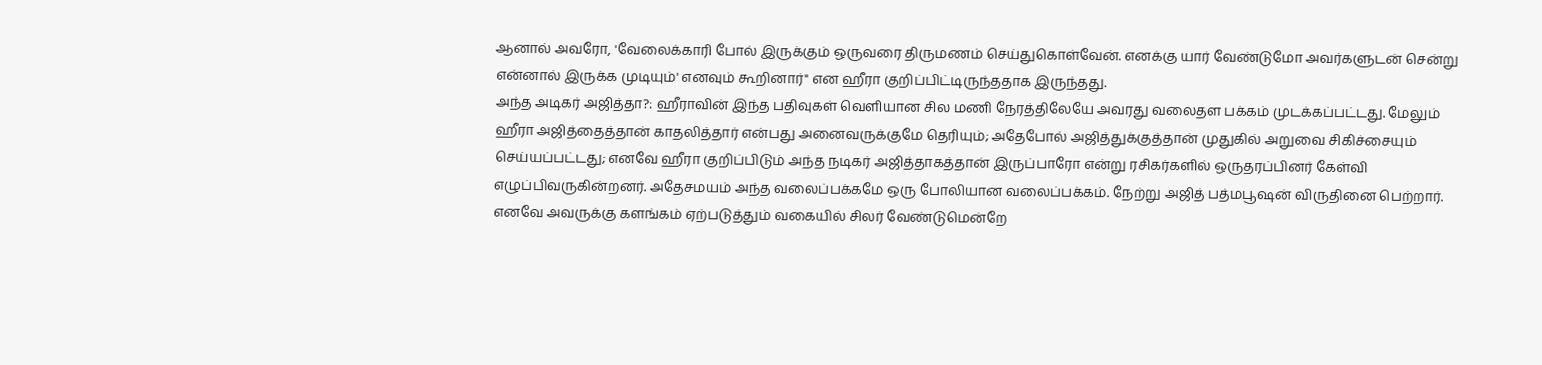ஆனால் அவரோ, 'வேலைக்காரி போல் இருக்கும் ஒருவரை திருமணம் செய்துகொள்வேன். எனக்கு யார் வேண்டுமோ அவர்களுடன் சென்று என்னால் இருக்க முடியும்' எனவும் கூறினார்" என ஹீரா குறிப்பிட்டிருந்ததாக இருந்தது.
அந்த அடிகர் அஜித்தா?: ஹீராவின் இந்த பதிவுகள் வெளியான சில மணி நேரத்திலேயே அவரது வலைதள பக்கம் முடக்கப்பட்டது. மேலும் ஹீரா அஜித்தைத்தான் காதலித்தார் என்பது அனைவருக்குமே தெரியும்; அதேபோல் அஜித்துக்குத்தான் முதுகில் அறுவை சிகிச்சையும் செய்யப்பட்டது; எனவே ஹீரா குறிப்பிடும் அந்த நடிகர் அஜித்தாகத்தான் இருப்பாரோ என்று ரசிகர்களில் ஒருதரப்பினர் கேள்வி எழுப்பிவருகின்றனர். அதேசமயம் அந்த வலைப்பக்கமே ஒரு போலியான வலைப்பக்கம். நேற்று அஜித் பத்மபூஷன் விருதினை பெற்றார். எனவே அவருக்கு களங்கம் ஏற்படுத்தும் வகையில் சிலர் வேண்டுமென்றே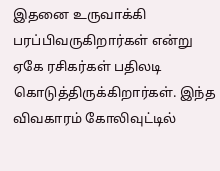இதனை உருவாக்கி பரப்பிவருகிறார்கள் என்று ஏகே ரசிகர்கள் பதிலடி கொடுத்திருக்கிறார்கள். இந்த விவகாரம் கோலிவுட்டில்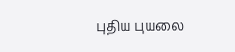புதிய புயலை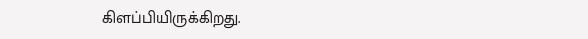கிளப்பியிருக்கிறது.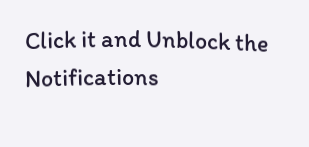Click it and Unblock the Notifications